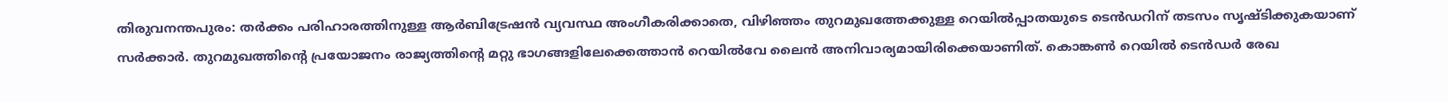തിരുവനന്തപുരം: തർക്കം പരിഹാരത്തിനുള്ള ആർബിട്രേഷൻ വ്യവസ്ഥ അംഗീകരിക്കാതെ, വിഴിഞ്ഞം തുറമുഖത്തേക്കുള്ള റെയിൽപ്പാതയുടെ ടെൻഡറിന് തടസം സൃഷ്ടിക്കുകയാണ് സർക്കാർ. തുറമുഖത്തിന്റെ പ്രയോജനം രാജ്യത്തിന്റെ മറ്റു ഭാഗങ്ങളിലേക്കെത്താൻ റെയിൽവേ ലൈൻ അനിവാര്യമായിരിക്കെയാണിത്. കൊങ്കൺ റെയിൽ ടെൻഡർ രേഖ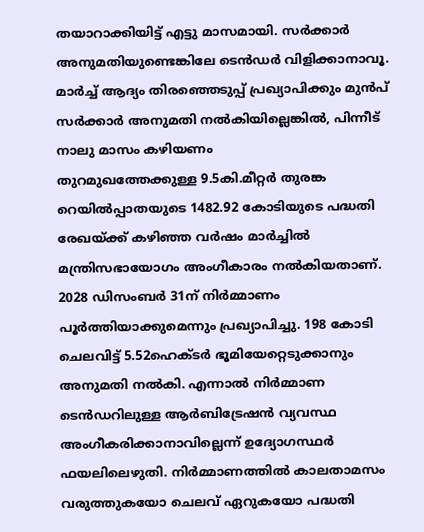തയാറാക്കിയിട്ട് എട്ടു മാസമായി. സർക്കാർ അനുമതിയുണ്ടെങ്കിലേ ടെൻഡർ വിളിക്കാനാവൂ. മാർച്ച് ആദ്യം തിരഞ്ഞെടുപ്പ് പ്രഖ്യാപിക്കും മുൻപ് സർക്കാർ അനുമതി നൽകിയില്ലെങ്കിൽ, പിന്നീട് നാലു മാസം കഴിയണം
തുറമുഖത്തേക്കുള്ള 9.5കി.മീറ്റർ തുരങ്ക റെയിൽപ്പാതയുടെ 1482.92 കോടിയുടെ പദ്ധതി രേഖയ്ക്ക് കഴിഞ്ഞ വർഷം മാർച്ചിൽ മന്ത്രിസഭായോഗം അംഗീകാരം നൽകിയതാണ്. 2028 ഡിസംബർ 31ന് നിർമ്മാണം പൂർത്തിയാക്കുമെന്നും പ്രഖ്യാപിച്ചു. 198 കോടി ചെലവിട്ട് 5.52ഹെക്ടർ ഭൂമിയേറ്റെടുക്കാനും അനുമതി നൽകി. എന്നാൽ നിർമ്മാണ ടെൻഡറിലുള്ള ആർബിട്രേഷൻ വ്യവസ്ഥ അംഗീകരിക്കാനാവില്ലെന്ന് ഉദ്യോഗസ്ഥർ ഫയലിലെഴുതി. നിർമ്മാണത്തിൽ കാലതാമസം വരുത്തുകയോ ചെലവ് ഏറുകയോ പദ്ധതി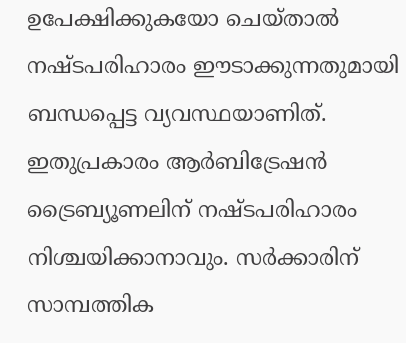ഉപേക്ഷിക്കുകയോ ചെയ്താൽ നഷ്ടപരിഹാരം ഈടാക്കുന്നതുമായി ബന്ധപ്പെട്ട വ്യവസ്ഥയാണിത്. ഇതുപ്രകാരം ആർബിട്രേഷൻ ട്രൈബ്യൂണലിന് നഷ്ടപരിഹാരം നിശ്ചയിക്കാനാവും. സർക്കാരിന് സാമ്പത്തിക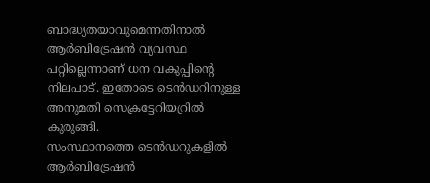ബാദ്ധ്യതയാവുമെന്നതിനാൽ ആർബിട്രേഷൻ വ്യവസ്ഥ പറ്റില്ലെന്നാണ് ധന വകുപ്പിന്റെ നിലപാട്. ഇതോടെ ടെൻഡറിനുള്ള അനുമതി സെക്രട്ടേറിയറ്രിൽ കുരുങ്ങി.
സംസ്ഥാനത്തെ ടെൻഡറുകളിൽ ആർബിട്രേഷൻ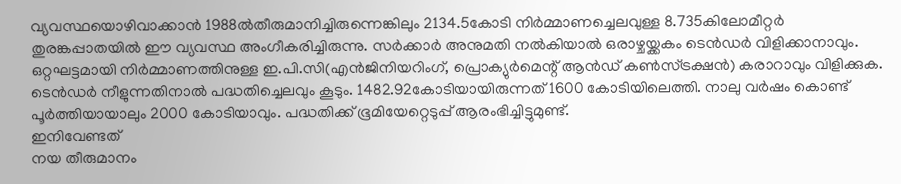വ്യവസ്ഥയൊഴിവാക്കാൻ 1988ൽതീരുമാനിച്ചിരുന്നെങ്കിലും 2134.5കോടി നിർമ്മാണച്ചെലവുള്ള 8.735കിലോമീറ്റർ തുരങ്കപ്പാതയിൽ ഈ വ്യവസ്ഥ അംഗീകരിച്ചിരുന്നു. സർക്കാർ അനുമതി നൽകിയാൽ ഒരാഴ്ചയ്ക്കകം ടെൻഡർ വിളിക്കാനാവും. ഒറ്റഘട്ടമായി നിർമ്മാണത്തിനുള്ള ഇ.പി.സി(എൻജിനിയറിംഗ്, പ്രൊക്യുർമെന്റ് ആൻഡ് കൺസ്ട്രക്ഷൻ) കരാറാവും വിളിക്കുക. ടെൻഡർ നീളുന്നതിനാൽ പദ്ധതിച്ചെലവും കൂടും. 1482.92കോടിയായിരുന്നത് 1600 കോടിയിലെത്തി. നാലു വർഷം കൊണ്ട് പൂർത്തിയായാലും 2000 കോടിയാവും. പദ്ധതിക്ക് ഭൂമിയേറ്റെടുപ്പ് ആരംഭിച്ചിട്ടുമുണ്ട്.
ഇനിവേണ്ടത്
നയ തീരുമാനം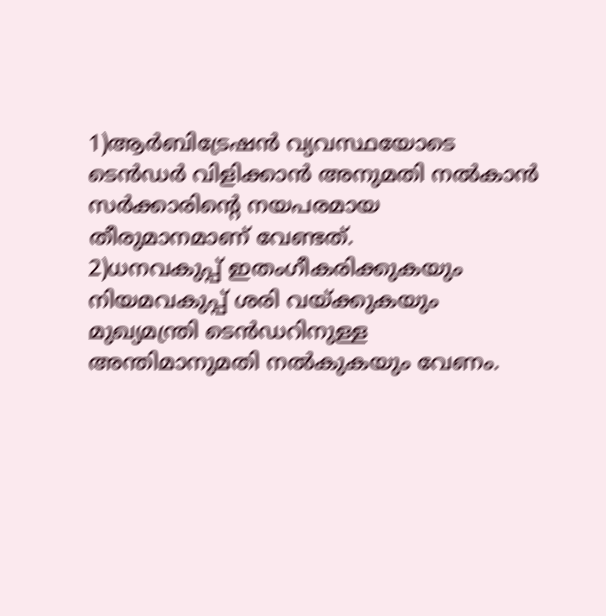1)ആർബിട്രേഷൻ വ്യവസ്ഥയോടെ ടെൻഡർ വിളിക്കാൻ അനുമതി നൽകാൻ സർക്കാരിന്റെ നയപരമായ തീരുമാനമാണ് വേണ്ടത്.
2)ധനവകുപ്പ് ഇതംഗീകരിക്കുകയും നിയമവകുപ്പ് ശരി വയ്ക്കുകയും മുഖ്യമന്ത്രി ടെൻഡറിനുള്ള അന്തിമാനുമതി നൽകുകയും വേണം.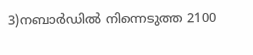3)നബാർഡിൽ നിന്നെടുത്ത 2100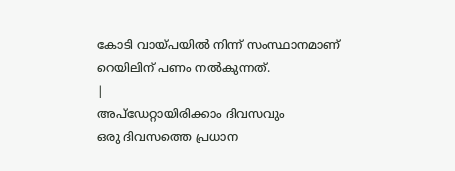കോടി വായ്പയിൽ നിന്ന് സംസ്ഥാനമാണ് റെയിലിന് പണം നൽകുന്നത്.
|
അപ്ഡേറ്റായിരിക്കാം ദിവസവും
ഒരു ദിവസത്തെ പ്രധാന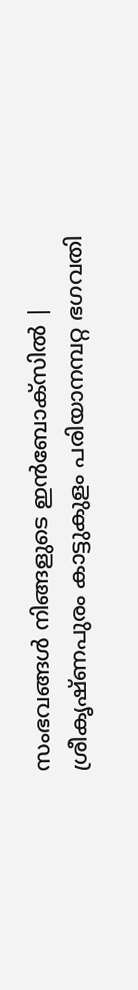സംഭവങ്ങൾ നിങ്ങളുടെ ഇൻബോക്സിൽ |
ശ്രീകൃഷ്ണപുരം കാട്ടുകുളം പരിയാനമ്പറ്റ ഭഗവതി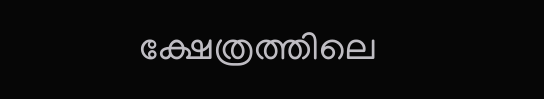ക്ഷേത്രത്തിലെ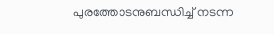പുരത്തോടനുബന്ധിച്ച് നടന്ന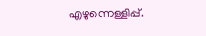എഴുന്നെള്ളിപ്പ്.